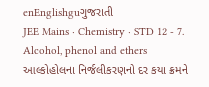enEnglishguગુજરાતી
JEE Mains · Chemistry · STD 12 - 7. Alcohol, phenol and ethers
આલ્કોહોલના નિર્જલીકરણનો દર કયા ક્રમને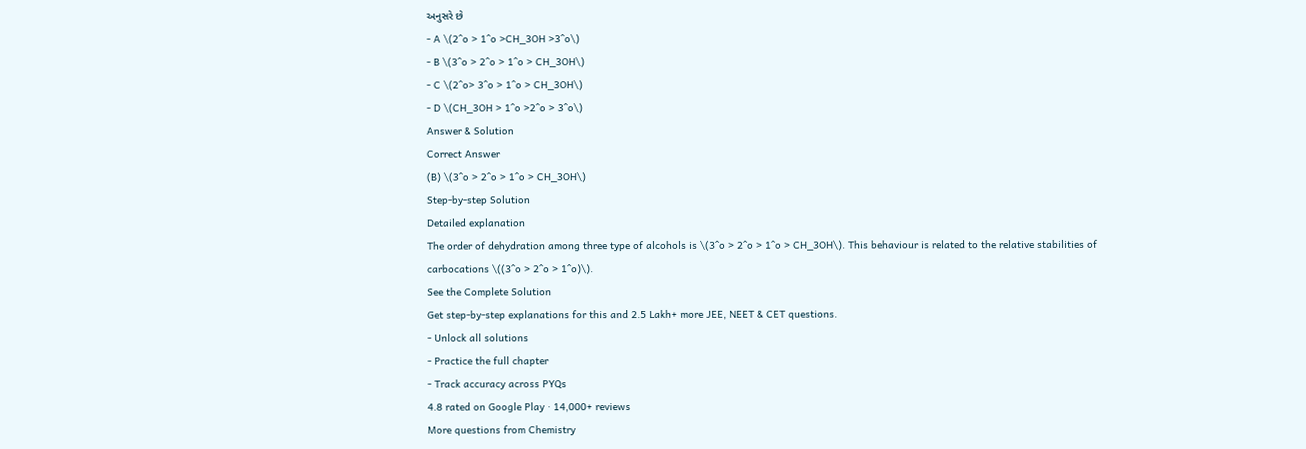અનુસરે છે
- A \(2^o > 1^o >CH_3OH >3^o\)
- B \(3^o > 2^o > 1^o > CH_3OH\)
- C \(2^o> 3^o > 1^o > CH_3OH\)
- D \(CH_3OH > 1^o >2^o > 3^o\)
Answer & Solution
Correct Answer
(B) \(3^o > 2^o > 1^o > CH_3OH\)
Step-by-step Solution
Detailed explanation
The order of dehydration among three type of alcohols is \(3^o > 2^o > 1^o > CH_3OH\). This behaviour is related to the relative stabilities of carbocations \((3^o > 2^o > 1^o)\).
See the Complete Solution
Get step-by-step explanations for this and 2.5 Lakh+ more JEE, NEET & CET questions.
- Unlock all solutions
- Practice the full chapter
- Track accuracy across PYQs
4.8 rated on Google Play · 14,000+ reviews
More questions from Chemistry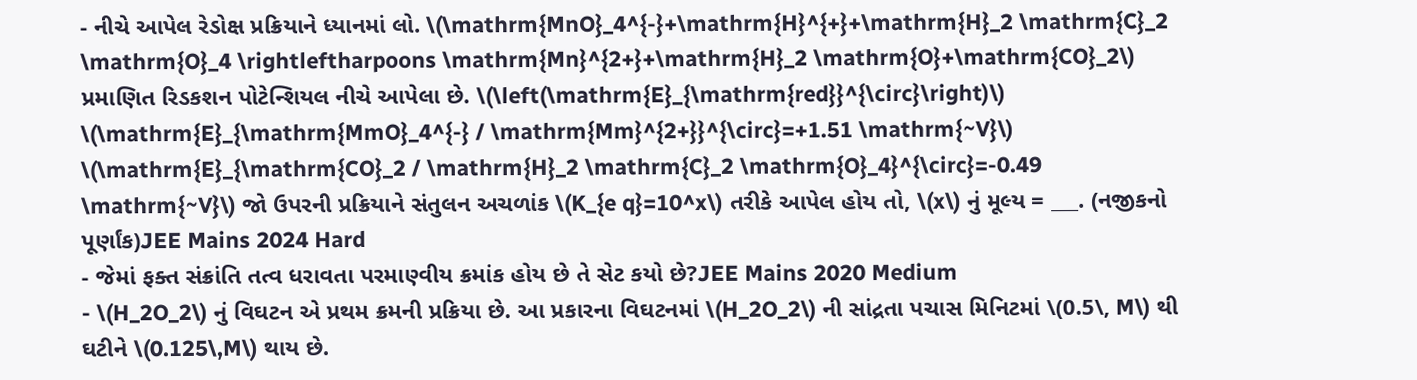- નીચે આપેલ રેડોક્ષ પ્રક્રિયાને ધ્યાનમાં લો. \(\mathrm{MnO}_4^{-}+\mathrm{H}^{+}+\mathrm{H}_2 \mathrm{C}_2 \mathrm{O}_4 \rightleftharpoons \mathrm{Mn}^{2+}+\mathrm{H}_2 \mathrm{O}+\mathrm{CO}_2\) પ્રમાણિત રિડકશન પોટેન્શિયલ નીચે આપેલા છે. \(\left(\mathrm{E}_{\mathrm{red}}^{\circ}\right)\) \(\mathrm{E}_{\mathrm{MmO}_4^{-} / \mathrm{Mm}^{2+}}^{\circ}=+1.51 \mathrm{~V}\) \(\mathrm{E}_{\mathrm{CO}_2 / \mathrm{H}_2 \mathrm{C}_2 \mathrm{O}_4}^{\circ}=-0.49 \mathrm{~V}\) જો ઉપરની પ્રક્રિયાને સંતુલન અચળાંક \(K_{e q}=10^x\) તરીકે આપેલ હોય તો, \(x\) નું મૂલ્ય = ___. (નજીકનો પૂર્ણાંક)JEE Mains 2024 Hard
- જેમાં ફક્ત સંક્રાંતિ તત્વ ધરાવતા પરમાણ્વીય ક્રમાંક હોય છે તે સેટ કયો છે?JEE Mains 2020 Medium
- \(H_2O_2\) નું વિઘટન એ પ્રથમ ક્રમની પ્રક્રિયા છે. આ પ્રકારના વિઘટનમાં \(H_2O_2\) ની સાંદ્રતા પચાસ મિનિટમાં \(0.5\, M\) થી ઘટીને \(0.125\,M\) થાય છે.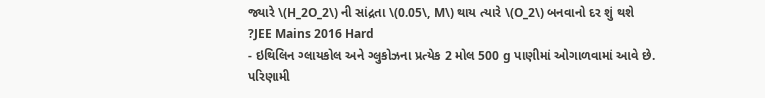જ્યારે \(H_2O_2\) ની સાંદ્રતા \(0.05\, M\) થાય ત્યારે \(O_2\) બનવાનો દર શું થશે ?JEE Mains 2016 Hard
- ઇથિલિન ગ્લાયકોલ અને ગ્લુકોઝના પ્રત્યેક 2 મોલ 500 g પાણીમાં ઓગાળવામાં આવે છે. પરિણામી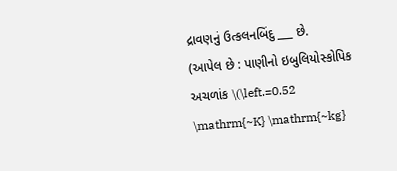દ્રાવણનું ઉત્કલનબિંદુ ___ છે.
(આપેલ છે : પાણીનો ઇબુલિયોસ્કોપિક અચળાંક \(\left.=0.52 \mathrm{~K} \mathrm{~kg}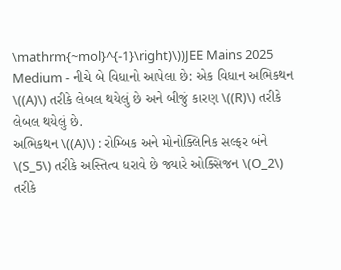\mathrm{~mol}^{-1}\right)\))JEE Mains 2025 Medium - નીચે બે વિધાનો આપેલા છે: એક વિધાન અભિકથન \((A)\) તરીકે લેબલ થયેલું છે અને બીજું કારણ \((R)\) તરીકે લેબલ થયેલું છે.
અભિકથન \((A)\) : રોમ્બિક અને મોનોક્લિનિક સલ્ફર બંને \(S_5\) તરીકે અસ્તિત્વ ધરાવે છે જ્યારે ઓક્સિજન \(O_2\) તરીકે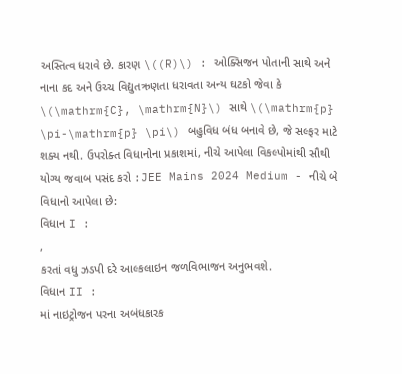અસ્તિત્વ ધરાવે છે. કારણ \((R)\) : ઓક્સિજન પોતાની સાથે અને નાના કદ અને ઉચ્ચ વિદ્યુતઋણતા ધરાવતા અન્ય ઘટકો જેવા કે \(\mathrm{C}, \mathrm{N}\) સાથે \(\mathrm{p} \pi-\mathrm{p} \pi\) બહુવિધ બંધ બનાવે છે, જે સલ્ફર માટે શક્ય નથી. ઉપરોક્ત વિધાનોના પ્રકાશમાં, નીચે આપેલા વિકલ્પોમાંથી સૌથી યોગ્ય જવાબ પસંદ કરો :JEE Mains 2024 Medium - નીચે બે વિધાનો આપેલા છે:
વિધાન I :
,
કરતાં વધુ ઝડપી દરે આલ્કલાઇન જળવિભાજન અનુભવશે.
વિધાન II :
માં નાઇટ્રોજન પરના અબંધકારક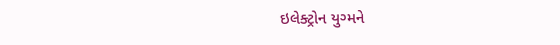ઇલેક્ટ્રોન યુગ્મને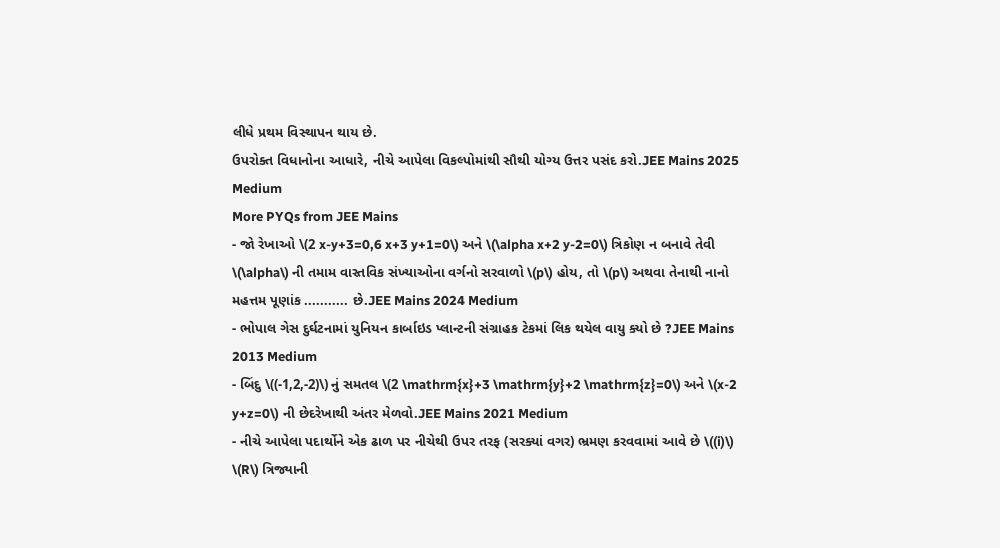લીધે પ્રથમ વિસ્થાપન થાય છે.
ઉપરોક્ત વિધાનોના આધારે, નીચે આપેલા વિકલ્પોમાંથી સૌથી યોગ્ય ઉત્તર પસંદ કરો.JEE Mains 2025 Medium
More PYQs from JEE Mains
- જો રેખાઓ \(2 x-y+3=0,6 x+3 y+1=0\) અને \(\alpha x+2 y-2=0\) ત્રિકોણ ન બનાવે તેવી \(\alpha\) ની તમામ વાસ્તવિક સંખ્યાઓના વર્ગનો સરવાળો \(p\) હોય, તો \(p\) અથવા તેનાથી નાનો મહત્તમ પૂણાંક ........... છે.JEE Mains 2024 Medium
- ભોપાલ ગેસ દુર્ઘટનામાં યુનિયન કાર્બાઇડ પ્લાન્ટની સંગ્રાહક ટેકમાં લિક થયેલ વાયુ ક્યો છે ?JEE Mains 2013 Medium
- બિંદુ \((-1,2,-2)\) નું સમતલ \(2 \mathrm{x}+3 \mathrm{y}+2 \mathrm{z}=0\) અને \(x-2 y+z=0\) ની છેદરેખાથી અંતર મેળવો.JEE Mains 2021 Medium
- નીચે આપેલા પદાર્થોને એક ઢાળ પર નીચેથી ઉપર તરફ (સરક્યાં વગર) ભ્રમણ કરવવામાં આવે છે \((i)\) \(R\) ત્રિજ્યાની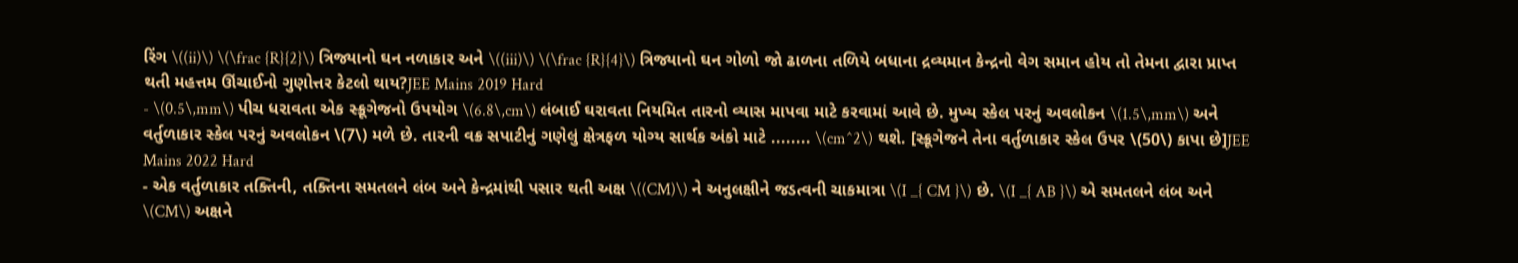રિંગ \((ii)\) \(\frac {R}{2}\) ત્રિજ્યાનો ઘન નળાકાર અને \((iii)\) \(\frac {R}{4}\) ત્રિજ્યાનો ઘન ગોળો જો ઢાળના તળિયે બધાના દ્રવ્યમાન કેન્દ્રનો વેગ સમાન હોય તો તેમના દ્વારા પ્રાપ્ત થતી મહત્તમ ઊંચાઈનો ગુણોત્તર કેટલો થાય?JEE Mains 2019 Hard
- \(0.5\,mm\) પીચ ધરાવતા એક સ્ક્રૂગેજનો ઉપયોગ \(6.8\,cm\) લંબાઈ ઘરાવતા નિયમિત તારનો વ્યાસ માપવા માટે કરવામાં આવે છે. મુખ્ય સ્કેલ પરનું અવલોકન \(1.5\,mm\) અને વર્તુળાકાર સ્કેલ પરનું અવલોકન \(7\) મળે છે. તારની વક્ર સપાટીનું ગણેલું ક્ષેત્રફળ યોગ્ય સાર્થક અંકો માટે ........ \(cm^2\) થશે. [સ્ક્રૂગેજને તેના વર્તુળાકાર સ્કેલ ઉપર \(50\) કાપા છે]JEE Mains 2022 Hard
- એક વર્તુળાકાર તક્તિની, તક્તિના સમતલને લંબ અને કેન્દ્રમાંથી પસાર થતી અક્ષ \((CM)\) ને અનુલક્ષીને જડત્વની ચાકમાત્રા \(I _{ CM }\) છે. \(I _{ AB }\) એ સમતલને લંબ અને \(CM\) અક્ષને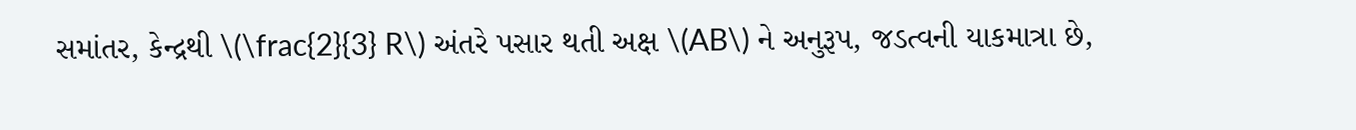સમાંતર, કેન્દ્રથી \(\frac{2}{3} R\) અંતરે પસાર થતી અક્ષ \(AB\) ને અનુરૂપ, જડત્વની યાકમાત્રા છે,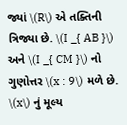જ્યાં \(R\) એ તક્તિની ત્રિજ્યા છે. \(I _{ AB }\) અને \(I _{ CM }\) નો ગુણોત્તર \(x : 9\) મળે છે. \(x\) નું મૂલ્ય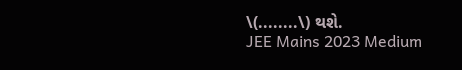\(........\) થશે.
JEE Mains 2023 Medium